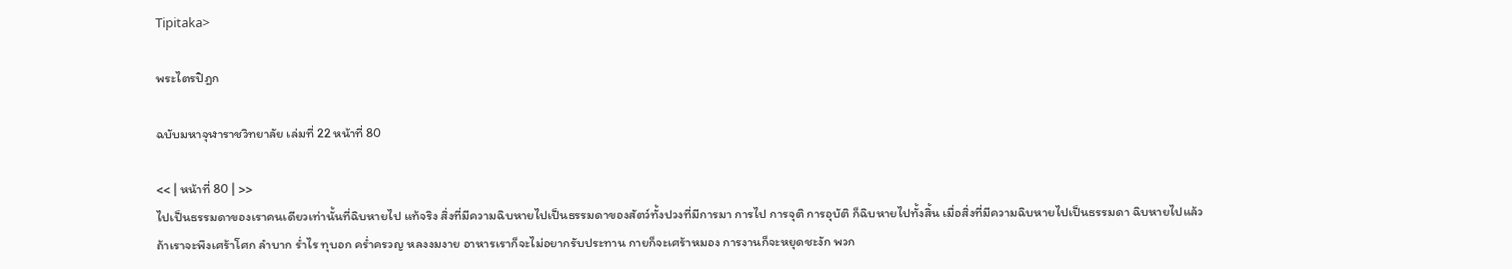Tipitaka>

พระไตรปิฎก

ฉบับมหาจุฬาราชวิทยาลัย เล่มที่ 22 หน้าที่ 80

<< | หน้าที่ 80 | >>
ไปเป็นธรรมดาของเราคนเดียวเท่านั้นที่ฉิบหายไป แท้จริง สิ่งที่มีความฉิบหายไปเป็นธรรมดาของสัตว์ทั้งปวงที่มีการมา การไป การจุติ การอุบัติ ก็ฉิบหายไปทั้งสิ้น เมื่อสิ่งที่มีความฉิบหายไปเป็นธรรมดา ฉิบหายไปแล้ว ถ้าเราจะพึงเศร้าโศก ลำบาก ร่ำไร ทุบอก คร่ำครวญ หลงงมงาย อาหารเราก็จะไม่อยากรับประทาน กายก็จะเศร้าหมอง การงานก็จะหยุดชะงัก พวก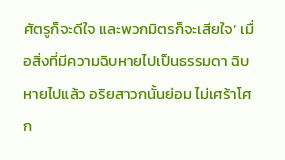ศัตรูก็จะดีใจ และพวกมิตรก็จะเสียใจ’ เมื่อสิ่งที่มีความฉิบหายไปเป็นธรรมดา ฉิบหายไปแล้ว อริยสาวกนั้นย่อม ไม่เศร้าโศก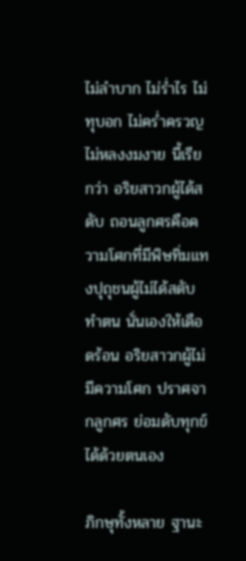ไม่ลำบาก ไม่ร่ำไร ไม่ทุบอก ไม่คร่ำครวญ ไม่หลงงมงาย นี้เรียกว่า อริยสาวกผู้ได้สดับ ถอนลูกศรคือความโศกที่มีพิษทิ่มแทงปุถุชนผู้ไม่ได้สดับทำตน นั่นเองให้เดือดร้อน อริยสาวกผู้ไม่มีความโศก ปราศจากลูกศร ย่อมดับทุกข์ ได้ด้วยตนเอง

ภิกษุทั้งหลาย ฐานะ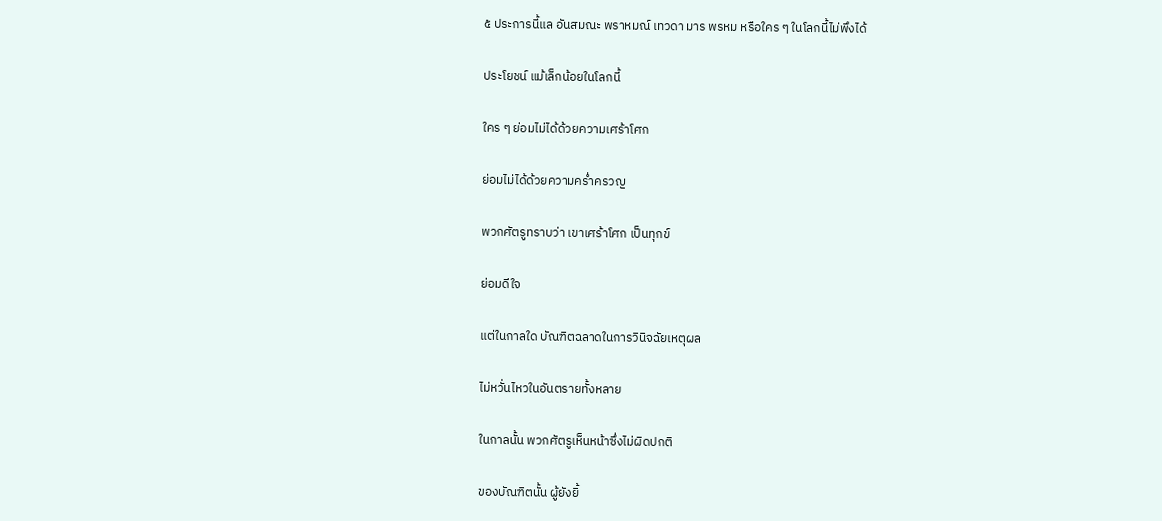๕ ประการนี้แล อันสมณะ พราหมณ์ เทวดา มาร พรหม หรือใคร ๆ ในโลกนี้ไม่พึงได้

ประโยชน์ แม้เล็กน้อยในโลกนี้

ใคร ๆ ย่อมไม่ได้ด้วยความเศร้าโศก

ย่อมไม่ได้ด้วยความคร่ำครวญ

พวกศัตรูทราบว่า เขาเศร้าโศก เป็นทุกข์

ย่อมดีใจ

แต่ในกาลใด บัณฑิตฉลาดในการวินิจฉัยเหตุผล

ไม่หวั่นไหวในอันตรายทั้งหลาย

ในกาลนั้น พวกศัตรูเห็นหน้าซึ่งไม่ผิดปกติ

ของบัณฑิตนั้น ผู้ยังยิ้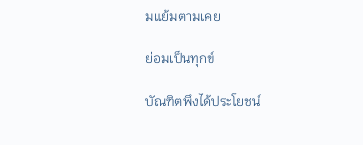มแย้มตามเคย

ย่อมเป็นทุกข์

บัณฑิตพึงได้ประโยชน์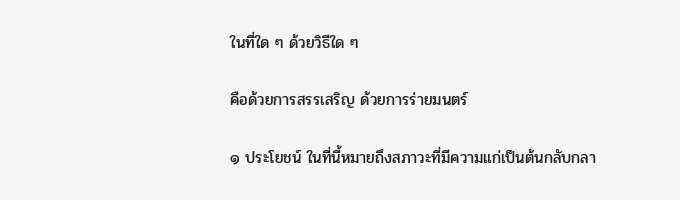ในที่ใด ๆ ด้วยวิธีใด ๆ

คือด้วยการสรรเสริญ ด้วยการร่ายมนตร์

๑ ประโยชน์ ในที่นี้หมายถึงสภาวะที่มีความแก่เป็นต้นกลับกลา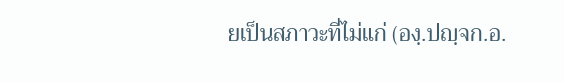ยเป็นสภาวะที่ไม่แก่ (องฺ.ปญฺจก.อ.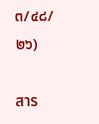๓/๔๘/๒๖)

สาร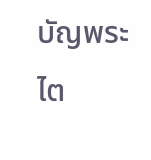บัญพระไต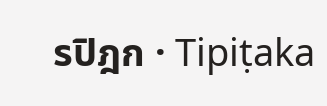รปิฎก · Tipiṭaka